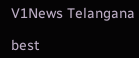V1News Telangana

best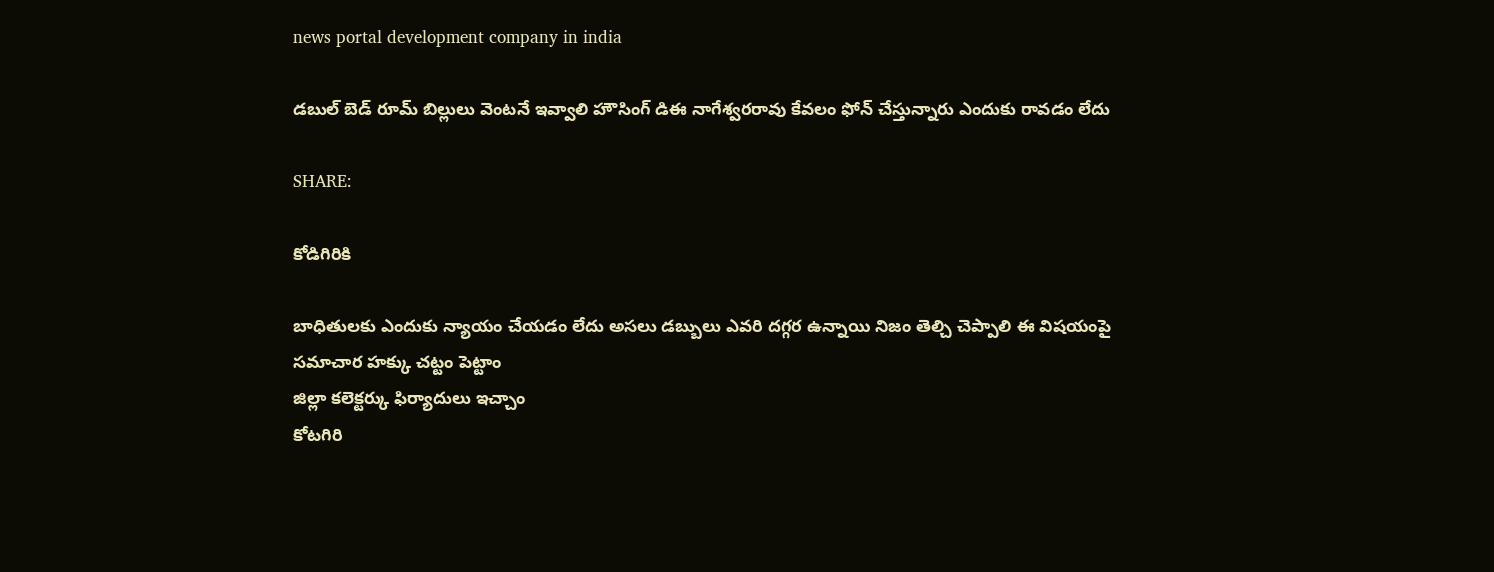news portal development company in india

డబుల్ బెడ్ రూమ్ బిల్లులు వెంటనే ఇవ్వాలి హౌసింగ్ డిఈ నాగేశ్వరరావు కేవలం ఫోన్ చేస్తున్నారు ఎందుకు రావడం లేదు

SHARE:

కోడిగిరికి

బాధితులకు ఎందుకు న్యాయం చేయడం లేదు అసలు డబ్బులు ఎవరి దగ్గర ఉన్నాయి నిజం తెల్చి చెప్పాలి ఈ విషయంపై సమాచార హక్కు చట్టం పెట్టాం
జిల్లా కలెక్టర్కు ఫిర్యాదులు ఇచ్చాం
కోటగిరి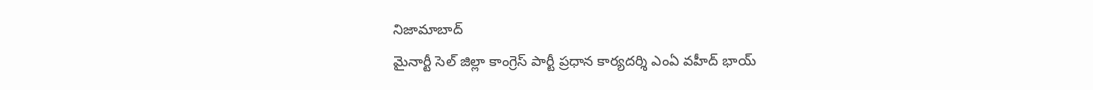నిజామాబాద్
మైనార్టీ సెల్ జిల్లా కాంగ్రెస్ పార్టీ ప్రధాన కార్యదర్శి ఎంఏ వహీద్ భాయ్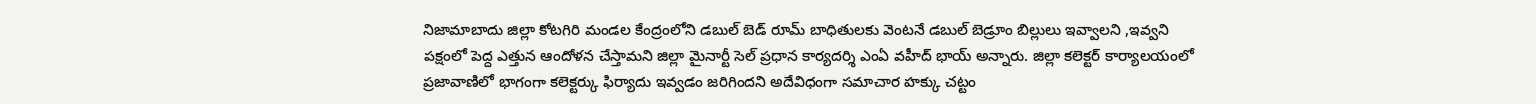నిజామాబాదు జిల్లా కోటగిరి మండల కేంద్రంలోని డబుల్ బెడ్ రూమ్ బాధితులకు వెంటనే డబుల్ బెడ్రూం బిల్లులు ఇవ్వాలని ,ఇవ్వని పక్షంలో పెద్ద ఎత్తున ఆందోళన చేస్తామని జిల్లా మైనార్టీ సెల్ ప్రధాన కార్యదర్శి ఎంఏ వహీద్ భాయ్ అన్నారు. జిల్లా కలెక్టర్ కార్యాలయంలో ప్రజావాణిలో భాగంగా కలెక్టర్కు ఫిర్యాదు ఇవ్వడం జరిగిందని అదేవిధంగా సమాచార హక్కు చట్టం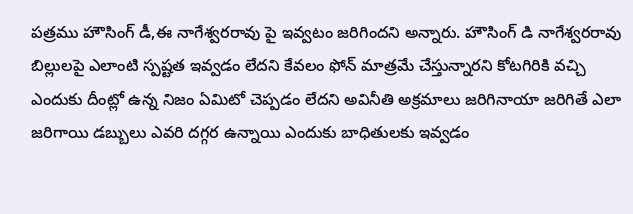పత్రము హౌసింగ్ డీ,ఈ నాగేశ్వరరావు పై ఇవ్వటం జరిగిందని అన్నారు. హౌసింగ్ డి నాగేశ్వరరావు బిల్లులపై ఎలాంటి స్పష్టత ఇవ్వడం లేదని కేవలం ఫోన్ మాత్రమే చేస్తున్నారని కోటగిరికి వచ్చి ఎందుకు దీంట్లో ఉన్న నిజం ఏమిటో చెప్పడం లేదని అవినీతి అక్రమాలు జరిగినాయా జరిగితే ఎలా జరిగాయి డబ్బులు ఎవరి దగ్గర ఉన్నాయి ఎందుకు బాధితులకు ఇవ్వడం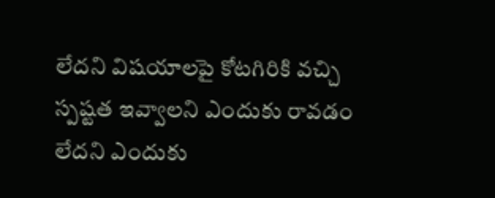లేదని విషయాలపై కోటగిరికి వచ్చి స్పష్టత ఇవ్వాలని ఎందుకు రావడం లేదని ఎందుకు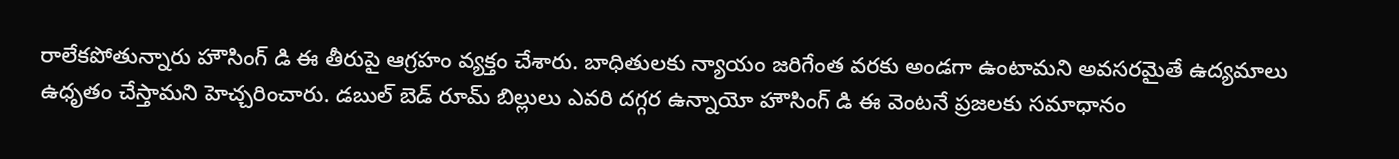రాలేకపోతున్నారు హౌసింగ్ డి ఈ తీరుపై ఆగ్రహం వ్యక్తం చేశారు. బాధితులకు న్యాయం జరిగేంత వరకు అండగా ఉంటామని అవసరమైతే ఉద్యమాలు ఉధృతం చేస్తామని హెచ్చరించారు. డబుల్ బెడ్ రూమ్ బిల్లులు ఎవరి దగ్గర ఉన్నాయో హౌసింగ్ డి ఈ వెంటనే ప్రజలకు సమాధానం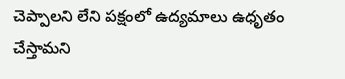చెప్పాలని లేని పక్షంలో ఉద్యమాలు ఉధృతం చేస్తామని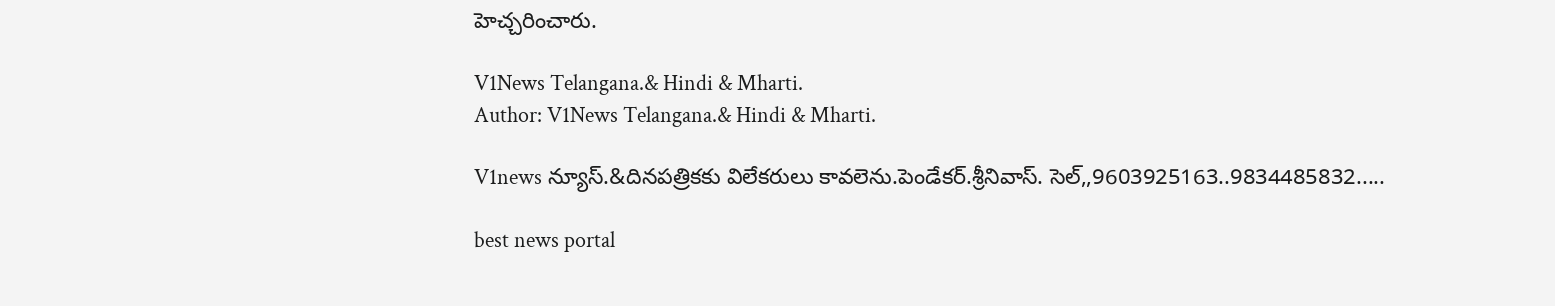హెచ్చరించారు.

V1News Telangana.& Hindi & Mharti.
Author: V1News Telangana.& Hindi & Mharti.

V1news న్యూస్.&దినపత్రికకు విలేకరులు కావలెను.పెండేకర్.శ్రీనివాస్. సెల్,,9603925163..9834485832.....

best news portal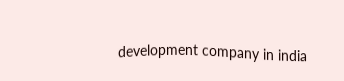development company in india